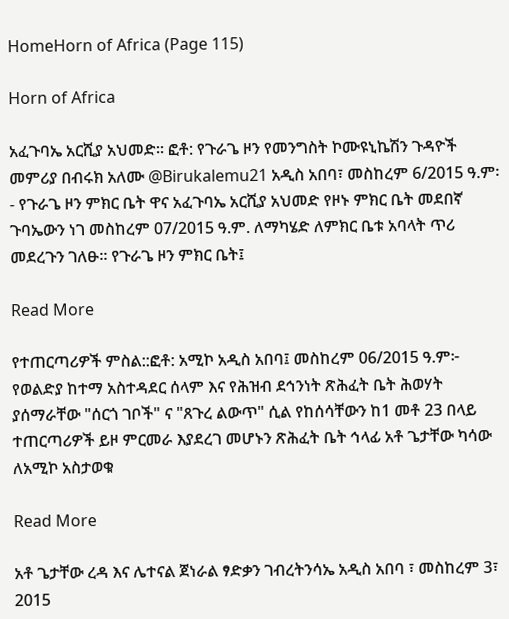HomeHorn of Africa (Page 115)

Horn of Africa

አፈጉባኤ አርሺያ አህመድ። ፎቶ: የጉራጌ ዞን የመንግስት ኮሙዩኒኬሽን ጉዳዮች መምሪያ በብሩክ አለሙ @Birukalemu21 አዲስ አበባ፣ መስከረም 6/2015 ዓ.ም፡- የጉራጌ ዞን ምክር ቤት ዋና አፈጉባኤ አርሺያ አህመድ የዞኑ ምክር ቤት መደበኛ ጉባኤውን ነገ መስከረም 07/2015 ዓ.ም. ለማካሄድ ለምክር ቤቱ አባላት ጥሪ መደረጉን ገለፁ። የጉራጌ ዞን ምክር ቤት፤

Read More

የተጠርጣሪዎች ምስል::ፎቶ: አሚኮ አዲስ አበባ፤ መስከረም 06/2015 ዓ.ም፦ የወልድያ ከተማ አስተዳደር ሰላም እና የሕዝብ ደኅንነት ጽሕፈት ቤት ሕወሃት ያሰማራቸው "ሰርጎ ገቦች" ና "ጸጉረ ልውጥ" ሲል የከሰሳቸውን ከ1 መቶ 23 በላይ ተጠርጣሪዎች ይዞ ምርመራ እያደረገ መሆኑን ጽሕፈት ቤት ኅላፊ አቶ ጌታቸው ካሳው ለአሚኮ አስታወቁ

Read More

አቶ ጌታቸው ረዳ እና ሌተናል ጀነራል ፃድቃን ገብረትንሳኤ አዲስ አበባ ፣ መስከረም 3፣ 2015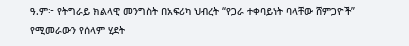ዓ.ም፦ የትግራይ ክልላዊ መንግስት በአፍሪካ ህብረት “የጋራ ተቀባይነት ባላቸው ሸምጋዮች” የሚመራውን የሰላም ሂደት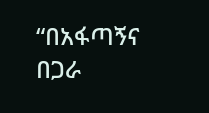“በአፋጣኝና በጋራ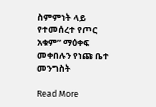ስምምነት ላይ የተመሰረተ የጦር አቁም” ማዕቀፍ መቀበሉን የነጩ ቤተ መንግስት

Read More